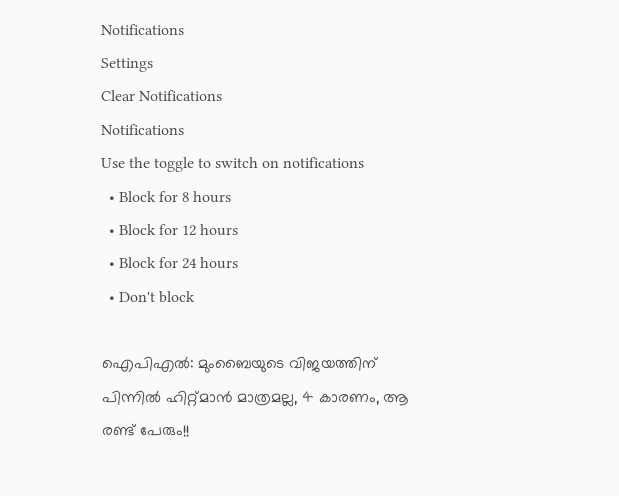Notifications
Settings
Clear Notifications
Notifications
Use the toggle to switch on notifications
  • Block for 8 hours
  • Block for 12 hours
  • Block for 24 hours
  • Don't block

ഐപിഎല്‍: മുംബൈയുടെ വിജയത്തിന് പിന്നില്‍ ഹിറ്റ്മാന്‍ മാത്രമല്ല, 4 കാരണം, ആ രണ്ട് പേരും!!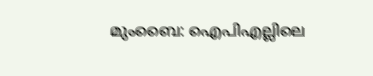മുംബൈ: ഐപിഎല്ലിലെ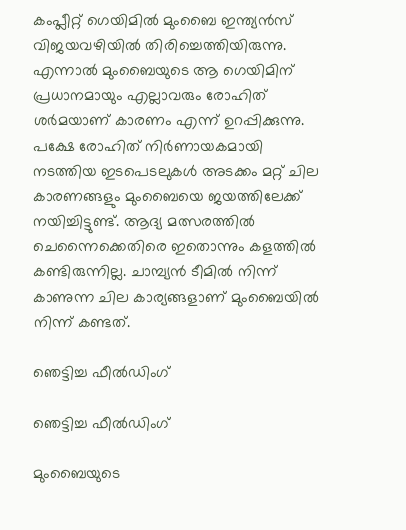കംപ്ലീറ്റ് ഗെയിമില്‍ മുംബൈ ഇന്ത്യന്‍സ് വിജയവഴിയില്‍ തിരിച്ചെത്തിയിരുന്നു. എന്നാല്‍ മുംബൈയുടെ ആ ഗെയിമിന് പ്രധാനമായും എല്ലാവരും രോഹിത് ശര്‍മയാണ് കാരണം എന്ന് ഉറപ്പിക്കുന്നു. പക്ഷേ രോഹിത് നിര്‍ണായകമായി നടത്തിയ ഇടപെടലുകള്‍ അടക്കം മറ്റ് ചില കാരണങ്ങളും മുംബൈയെ ജയത്തിലേക്ക് നയിച്ചിട്ടുണ്ട്. ആദ്യ മത്സരത്തില്‍ ചെന്നൈക്കെതിരെ ഇതൊന്നും കളത്തില്‍ കണ്ടിരുന്നില്ല. ചാമ്പ്യന്‍ ടീമില്‍ നിന്ന് കാണുന്ന ചില കാര്യങ്ങളാണ് മുംബൈയില്‍ നിന്ന് കണ്ടത്.

ഞെട്ടിച്ച ഫീല്‍ഡിംഗ്

ഞെട്ടിച്ച ഫീല്‍ഡിംഗ്

മുംബൈയുടെ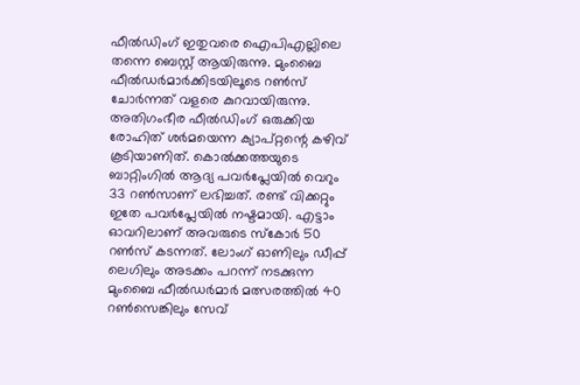ഫീല്‍ഡിംഗ് ഇതുവരെ ഐപിഎല്ലിലെ തന്നെ ബെസ്റ്റ് ആയിരുന്നു. മുംബൈ ഫീല്‍ഡര്‍മാര്‍ക്കിടയിലൂടെ റണ്‍സ് ചോര്‍ന്നത് വളരെ കുറവായിരുന്നു. അതിഗംഭീര ഫീല്‍ഡിംഗ് ഒരുക്കിയ രോഹിത് ശര്‍മയെന്ന ക്യാപ്റ്റന്റെ കഴിവ് കൂടിയാണിത്. കൊല്‍ക്കത്തയുടെ ബാറ്റിംഗില്‍ ആദ്യ പവര്‍പ്ലേയില്‍ വെറും 33 റണ്‍സാണ് ലഭിച്ചത്. രണ്ട് വിക്കറ്റും ഇതേ പവര്‍പ്ലേയില്‍ നഷ്ടമായി. എട്ടാം ഓവറിലാണ് അവരുടെ സ്‌കോര്‍ 50 റണ്‍സ് കടന്നത്. ലോംഗ് ഓണിലും ഡീപ്പ് ലെഗിലും അടക്കം പറന്ന് നടക്കുന്ന മുംബൈ ഫീല്‍ഡര്‍മാര്‍ മത്സരത്തില്‍ 40 റണ്‍സെങ്കിലും സേവ്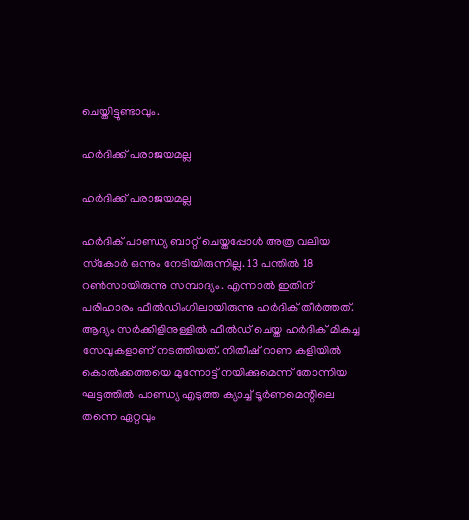ചെയ്തിട്ടുണ്ടാവും.

ഹര്‍ദിക്ക് പരാജയമല്ല

ഹര്‍ദിക്ക് പരാജയമല്ല

ഹര്‍ദിക് പാണ്ഡ്യ ബാറ്റ് ചെയ്തപ്പോള്‍ അത്ര വലിയ സ്‌കോര്‍ ഒന്നും നേടിയിരുന്നില്ല. 13 പന്തില്‍ 18 റണ്‍സായിരുന്നു സമ്പാദ്യം. എന്നാല്‍ ഇതിന് പരിഹാരം ഫീല്‍ഡിംഗിലായിരുന്നു ഹര്‍ദിക് തീര്‍ത്തത്. ആദ്യം സര്‍ക്കിളിനുള്ളില്‍ ഫീല്‍ഡ് ചെയ്ത ഹര്‍ദിക് മികച്ച സേവുകളാണ് നടത്തിയത്. നിതീഷ് റാണ കളിയില്‍ കൊല്‍ക്കത്തയെ മുന്നോട്ട് നയിക്കുമെന്ന് തോന്നിയ ഘട്ടത്തില്‍ പാണ്ഡ്യ എടുത്ത ക്യാച്ച് ടൂര്‍ണമെന്റിലെ തന്നെ ഏറ്റവും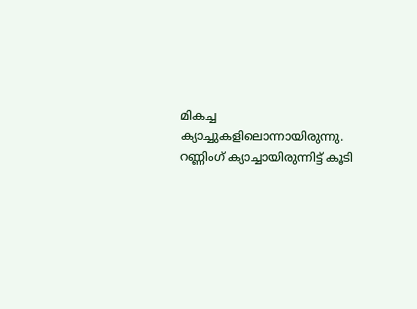മികച്ച ക്യാച്ചുകളിലൊന്നായിരുന്നു. റണ്ണിംഗ് ക്യാച്ചായിരുന്നിട്ട് കൂടി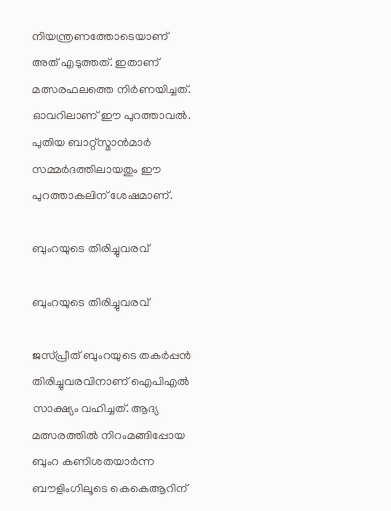നിയന്ത്രണത്തോടെയാണ് അത് എടുത്തത്. ഇതാണ് മത്സരഫലത്തെ നിര്‍ണയിച്ചത്. ഓവറിലാണ് ഈ പുറത്താവല്‍. പുതിയ ബാറ്റ്‌സ്മാന്‍മാര്‍ സമ്മര്‍ദത്തിലായതും ഈ പുറത്താകലിന് ശേഷമാണ്.

ബുംറയുടെ തിരിച്ചുവരവ്

ബുംറയുടെ തിരിച്ചുവരവ്

ജസ്പ്രീത് ബുംറയുടെ തകര്‍പ്പന്‍ തിരിച്ചുവരവിനാണ് ഐപിഎല്‍ സാക്ഷ്യം വഹിച്ചത്. ആദ്യ മത്സരത്തില്‍ നിറംമങ്ങിപ്പോയ ബുംറ കണിശതയാര്‍ന്ന ബൗളിംഗിലൂടെ കെകെആറിന്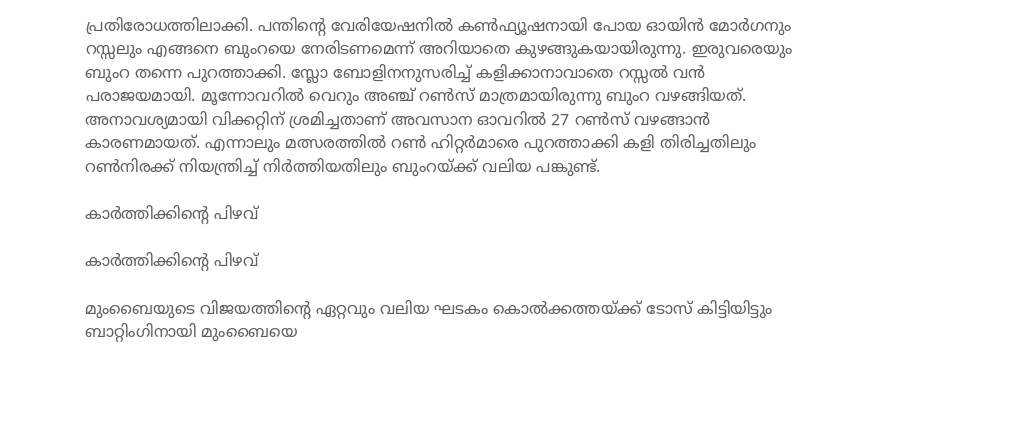പ്രതിരോധത്തിലാക്കി. പന്തിന്റെ വേരിയേഷനില്‍ കണ്‍ഫ്യൂഷനായി പോയ ഓയിന്‍ മോര്‍ഗനും റസ്സലും എങ്ങനെ ബുംറയെ നേരിടണമെന്ന് അറിയാതെ കുഴങ്ങുകയായിരുന്നു. ഇരുവരെയും ബുംറ തന്നെ പുറത്താക്കി. സ്ലോ ബോളിനനുസരിച്ച് കളിക്കാനാവാതെ റസ്സല്‍ വന്‍ പരാജയമായി. മൂന്നോവറില്‍ വെറും അഞ്ച് റണ്‍സ് മാത്രമായിരുന്നു ബുംറ വഴങ്ങിയത്. അനാവശ്യമായി വിക്കറ്റിന് ശ്രമിച്ചതാണ് അവസാന ഓവറില്‍ 27 റണ്‍സ് വഴങ്ങാന്‍ കാരണമായത്. എന്നാലും മത്സരത്തില്‍ റണ്‍ ഹിറ്റര്‍മാരെ പുറത്താക്കി കളി തിരിച്ചതിലും റണ്‍നിരക്ക് നിയന്ത്രിച്ച് നിര്‍ത്തിയതിലും ബുംറയ്ക്ക് വലിയ പങ്കുണ്ട്.

കാര്‍ത്തിക്കിന്റെ പിഴവ്

കാര്‍ത്തിക്കിന്റെ പിഴവ്

മുംബൈയുടെ വിജയത്തിന്റെ ഏറ്റവും വലിയ ഘടകം കൊല്‍ക്കത്തയ്ക്ക് ടോസ് കിട്ടിയിട്ടും ബാറ്റിംഗിനായി മുംബൈയെ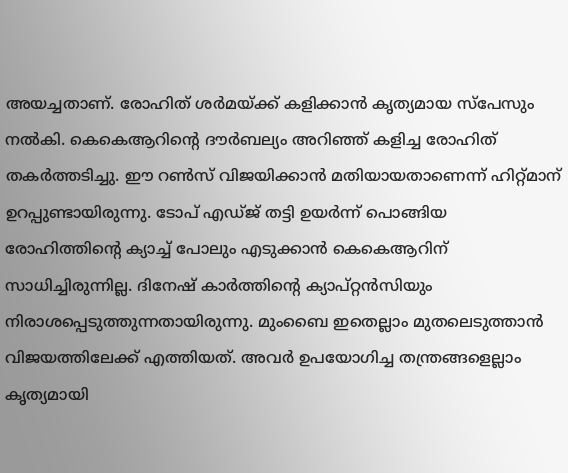അയച്ചതാണ്. രോഹിത് ശര്‍മയ്ക്ക് കളിക്കാന്‍ കൃത്യമായ സ്‌പേസും നല്‍കി. കെകെആറിന്റെ ദൗര്‍ബല്യം അറിഞ്ഞ് കളിച്ച രോഹിത് തകര്‍ത്തടിച്ചു. ഈ റണ്‍സ് വിജയിക്കാന്‍ മതിയായതാണെന്ന് ഹിറ്റ്മാന് ഉറപ്പുണ്ടായിരുന്നു. ടോപ് എഡ്ജ് തട്ടി ഉയര്‍ന്ന് പൊങ്ങിയ രോഹിത്തിന്റെ ക്യാച്ച് പോലും എടുക്കാന്‍ കെകെആറിന് സാധിച്ചിരുന്നില്ല. ദിനേഷ് കാര്‍ത്തിന്റെ ക്യാപ്റ്റന്‍സിയും നിരാശപ്പെടുത്തുന്നതായിരുന്നു. മുംബൈ ഇതെല്ലാം മുതലെടുത്താന്‍ വിജയത്തിലേക്ക് എത്തിയത്. അവര്‍ ഉപയോഗിച്ച തന്ത്രങ്ങളെല്ലാം കൃത്യമായി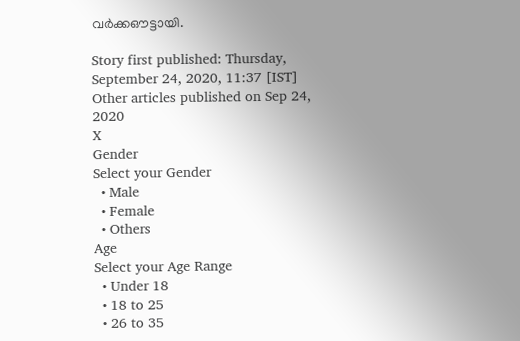വര്‍ക്കഔട്ടായി.

Story first published: Thursday, September 24, 2020, 11:37 [IST]
Other articles published on Sep 24, 2020
X
Gender
Select your Gender
  • Male
  • Female
  • Others
Age
Select your Age Range
  • Under 18
  • 18 to 25
  • 26 to 35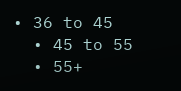• 36 to 45
  • 45 to 55
  • 55+